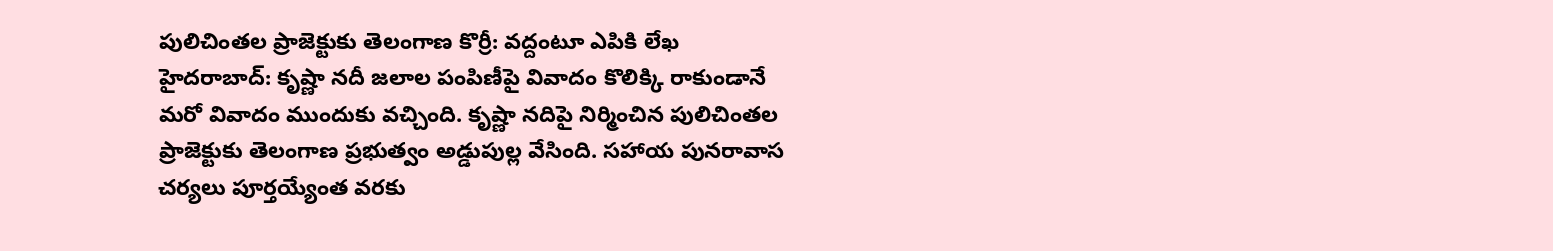పులిచింతల ప్రాజెక్టుకు తెలంగాణ కొర్రీ: వద్దంటూ ఎపికి లేఖ
హైదరాబాద్: కృష్ణా నదీ జలాల పంపిణీపై వివాదం కొలిక్కి రాకుండానే మరో వివాదం ముందుకు వచ్చింది. కృష్ణా నదిపై నిర్మించిన పులిచింతల ప్రాజెక్టుకు తెలంగాణ ప్రభుత్వం అడ్డుపుల్ల వేసింది. సహాయ పునరావాస చర్యలు పూర్తయ్యేంత వరకు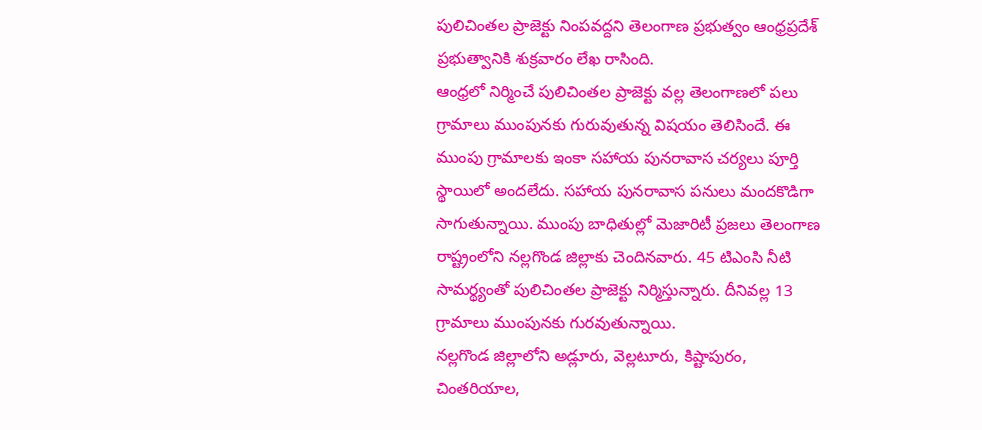పులిచింతల ప్రాజెక్టు నింపవద్దని తెలంగాణ ప్రభుత్వం ఆంధ్రప్రదేశ్ ప్రభుత్వానికి శుక్రవారం లేఖ రాసింది.
ఆంధ్రలో నిర్మించే పులిచింతల ప్రాజెక్టు వల్ల తెలంగాణలో పలు గ్రామాలు ముంపునకు గురువుతున్న విషయం తెలిసిందే. ఈ ముంపు గ్రామాలకు ఇంకా సహాయ పునరావాస చర్యలు పూర్తి స్థాయిలో అందలేదు. సహాయ పునరావాస పనులు మందకొడిగా సాగుతున్నాయి. ముంపు బాధితుల్లో మెజారిటీ ప్రజలు తెలంగాణ రాష్ట్రంలోని నల్లగొండ జిల్లాకు చెందినవారు. 45 టిఎంసి నీటి సామర్థ్యంతో పులిచింతల ప్రాజెక్టు నిర్మిస్తున్నారు. దీనివల్ల 13 గ్రామాలు ముంపునకు గురవుతున్నాయి.
నల్లగొండ జిల్లాలోని అడ్లూరు, వెల్లటూరు, కిష్టాపురం, చింతరియాల,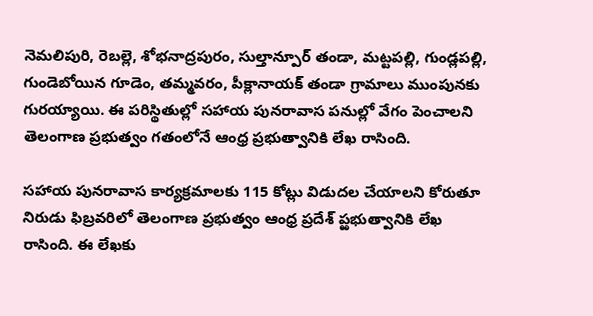నెమలిపురి, రెబల్లె, శోభనాద్రపురం, సుల్తాన్పూర్ తండా, మట్టపల్లి, గుండ్లపల్లి, గుండెబోయిన గూడెం, తమ్మవరం, పీక్లానాయక్ తండా గ్రామాలు ముంపునకు గురయ్యాయి. ఈ పరిస్థితుల్లో సహాయ పునరావాస పనుల్లో వేగం పెంచాలని తెలంగాణ ప్రభుత్వం గతంలోనే ఆంధ్ర ప్రభుత్వానికి లేఖ రాసింది.

సహాయ పునరావాస కార్యక్రమాలకు 115 కోట్లు విడుదల చేయాలని కోరుతూ నిరుడు ఫిబ్రవరిలో తెలంగాణ ప్రభుత్వం ఆంధ్ర ప్రదేశ్ ప్ఱభుత్వానికి లేఖ రాసింది. ఈ లేఖకు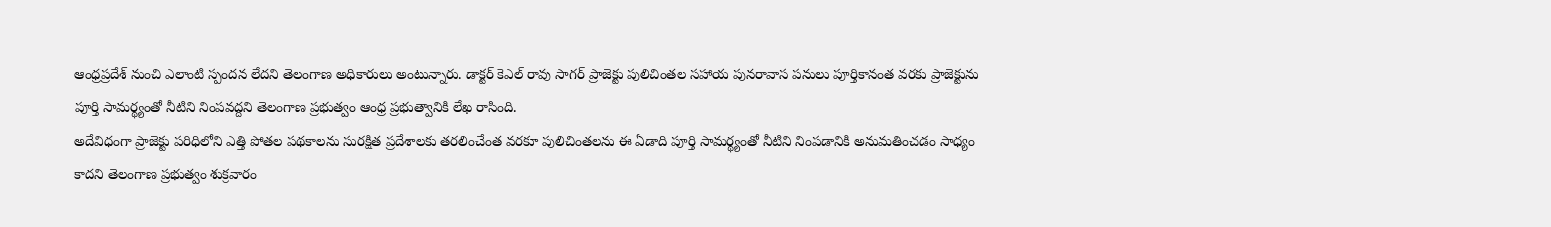ఆంధ్రప్రదేశ్ నుంచి ఎలాంటి స్పందన లేదని తెలంగాణ అధికారులు అంటున్నారు. డాక్టర్ కెఎల్ రావు సాగర్ ప్రాజెక్టు పులిచింతల సహాయ పునరావాస పనులు పూర్తికానంత వరకు ప్రాజెక్టును పూర్తి సామర్థ్యంతో నీటిని నింపవద్దని తెలంగాణ ప్రభుత్వం ఆంధ్ర ప్రభుత్వానికి లేఖ రాసింది.
అదేవిధంగా ప్రాజెక్టు పరిధిలోని ఎత్తి పోతల పథకాలను సురక్షిత ప్రదేశాలకు తరలించేంత వరకూ పులిచింతలను ఈ ఏడాది పూర్తి సామర్థ్యంతో నీటిని నింపడానికి అనుమతించడం సాధ్యం కాదని తెలంగాణ ప్రభుత్వం శుక్రవారం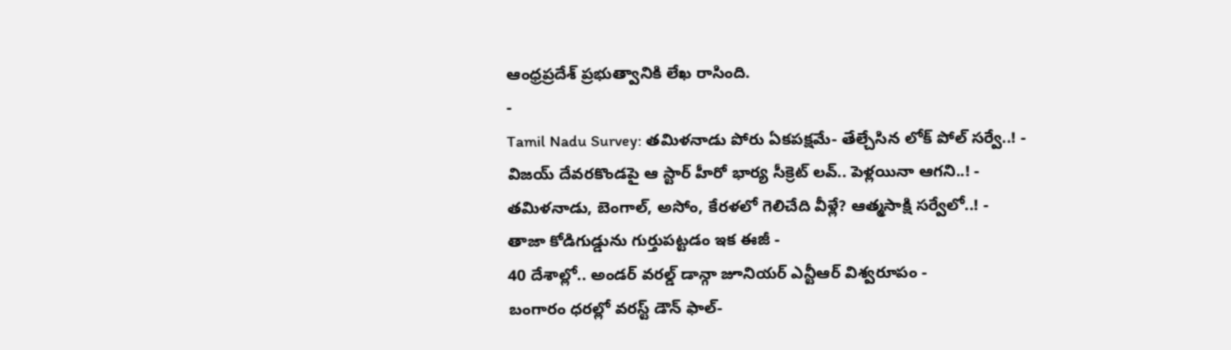ఆంధ్రప్రదేశ్ ప్రభుత్వానికి లేఖ రాసింది.
-
Tamil Nadu Survey: తమిళనాడు పోరు ఏకపక్షమే- తేల్చేసిన లోక్ పోల్ సర్వే..! -
విజయ్ దేవరకొండపై ఆ స్టార్ హీరో భార్య సీక్రెట్ లవ్.. పెళ్లయినా ఆగని..! -
తమిళనాడు, బెంగాల్, అసోం, కేరళలో గెలిచేది వీళ్లే? ఆత్మసాక్షి సర్వేలో..! -
తాజా కోడిగుడ్డును గుర్తుపట్టడం ఇక ఈజీ -
40 దేశాల్లో.. అండర్ వరల్డ్ డాన్గా జూనియర్ ఎన్టీఆర్ విశ్వరూపం -
బంగారం ధరల్లో వరస్ట్ డౌన్ ఫాల్-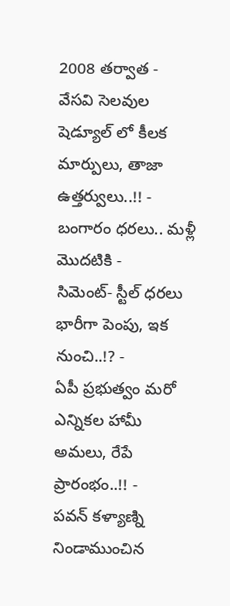2008 తర్వాత -
వేసవి సెలవుల షెడ్యూల్ లో కీలక మార్పులు, తాజా ఉత్తర్వులు..!! -
బంగారం ధరలు.. మళ్లీ మొదటికి -
సిమెంట్- స్టీల్ ధరలు భారీగా పెంపు, ఇక నుంచి..!? -
ఏపీ ప్రభుత్వం మరో ఎన్నికల హామీ అమలు, రేపే ప్రారంభం..!! -
పవన్ కళ్యాణ్ని నిండాముంచిన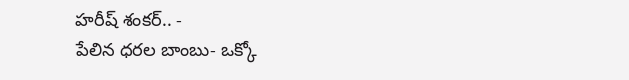హరీష్ శంకర్.. -
పేలిన ధరల బాంబు- ఒక్కో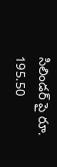సిలిండర్ పై రూ. 195.50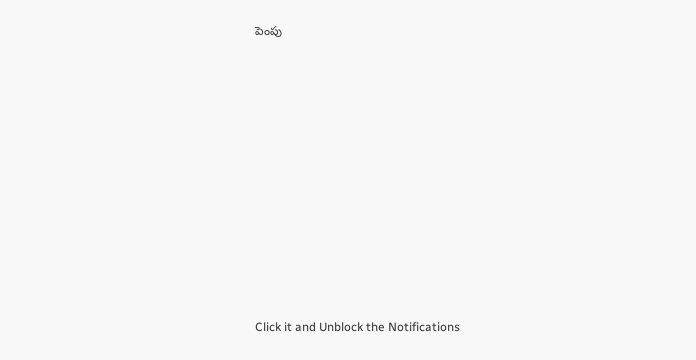పెంపు












Click it and Unblock the Notifications